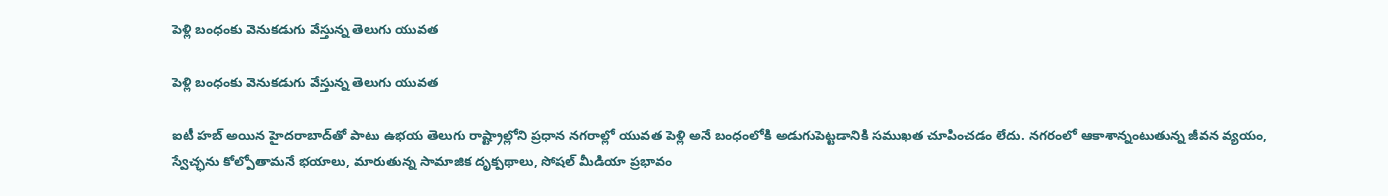పెళ్లి బంధంకు వెనుకడుగు వేస్తున్న తెలుగు యువత

పెళ్లి బంధంకు వెనుకడుగు వేస్తున్న తెలుగు యువత

ఐటీ హబ్ అయిన హైదరాబాద్‌తో పాటు ఉభయ తెలుగు రాష్ట్రాల్లోని ప్రధాన నగరాల్లో యువత పెళ్లి అనే బంధంలోకి అడుగుపెట్టడానికి సముఖత చూపించడం లేదు. నగరంలో ఆకాశాన్నంటుతున్న జీవన వ్యయం, స్వేచ్ఛను కోల్పోతామనే భయాలు, మారుతున్న సామాజిక దృక్పథాలు, సోషల్ మీడియా ప్రభావం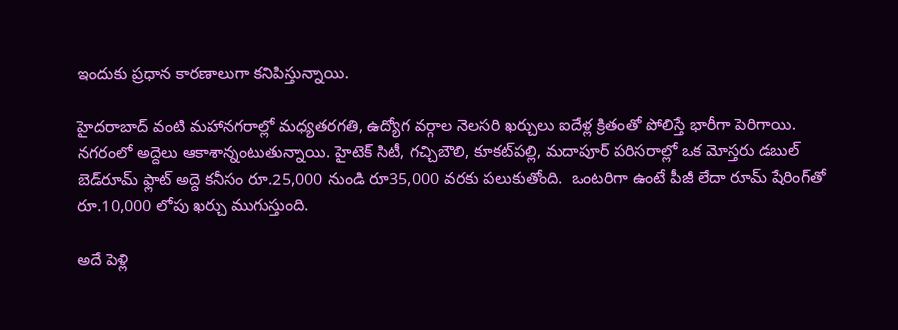ఇందుకు ప్రధాన కారణాలుగా కనిపిస్తున్నాయి.

హైదరాబాద్‌ వంటి మహానగరాల్లో మధ్యతరగతి, ఉద్యోగ వర్గాల నెలసరి ఖర్చులు ఐదేళ్ల క్రితంతో పోలిస్తే భారీగా పెరిగాయి. నగరంలో అద్దెలు ఆకాశాన్నంటుతున్నాయి. హైటెక్ సిటీ, గచ్చిబౌలి, కూకట్‌పల్లి, మదాపూర్ పరిసరాల్లో ఒక మోస్తరు డబుల్ బెడ్‌రూమ్ ఫ్లాట్ అద్దె కనీసం రూ.25,000 నుండి రూ35,000 వరకు పలుకుతోంది.  ఒంటరిగా ఉంటే పీజీ లేదా రూమ్ షేరింగ్‌తో రూ.10,000 లోపు ఖర్చు ముగుస్తుంది.

అదే పెళ్లి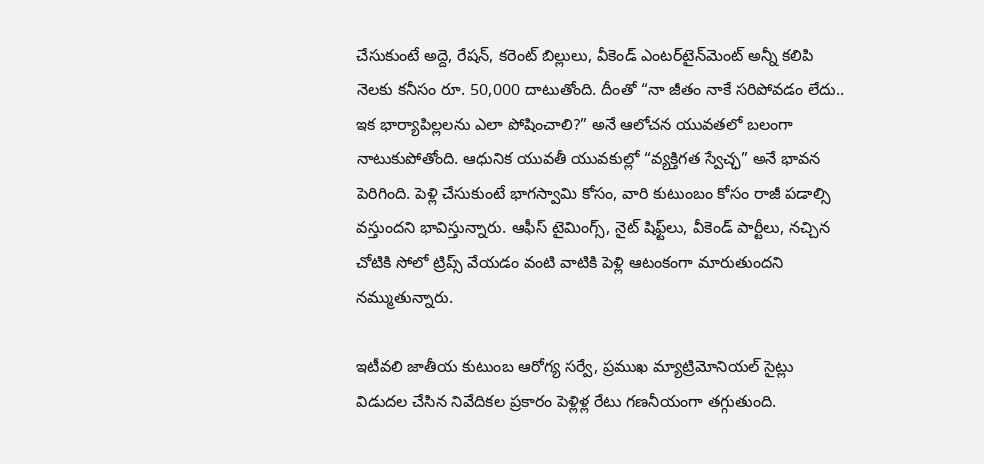చేసుకుంటే అద్దె, రేషన్, కరెంట్ బిల్లులు, వీకెండ్ ఎంటర్‌టైన్‌మెంట్ అన్నీ కలిపి నెలకు కనీసం రూ. 50,000 దాటుతోంది. దీంతో “నా జీతం నాకే సరిపోవడం లేదు.. ఇక భార్యాపిల్లలను ఎలా పోషించాలి?” అనే ఆలోచన యువతలో బలంగా నాటుకుపోతోంది. ఆధునిక యువతీ యువకుల్లో “వ్యక్తిగత స్వేచ్ఛ” అనే భావన పెరిగింది. పెళ్లి చేసుకుంటే భాగస్వామి కోసం, వారి కుటుంబం కోసం రాజీ పడాల్సి వస్తుందని భావిస్తున్నారు. ఆఫీస్ టైమింగ్స్, నైట్ షిఫ్ట్‌లు, వీకెండ్ పార్టీలు, నచ్చిన చోటికి సోలో ట్రిప్స్ వేయడం వంటి వాటికి పెళ్లి ఆటంకంగా మారుతుందని నమ్ముతున్నారు.

ఇటీవలి జాతీయ కుటుంబ ఆరోగ్య సర్వే, ప్రముఖ మ్యాట్రిమోనియల్ సైట్లు విడుదల చేసిన నివేదికల ప్రకారం పెళ్లిళ్ల రేటు గణనీయంగా తగ్గుతుంది.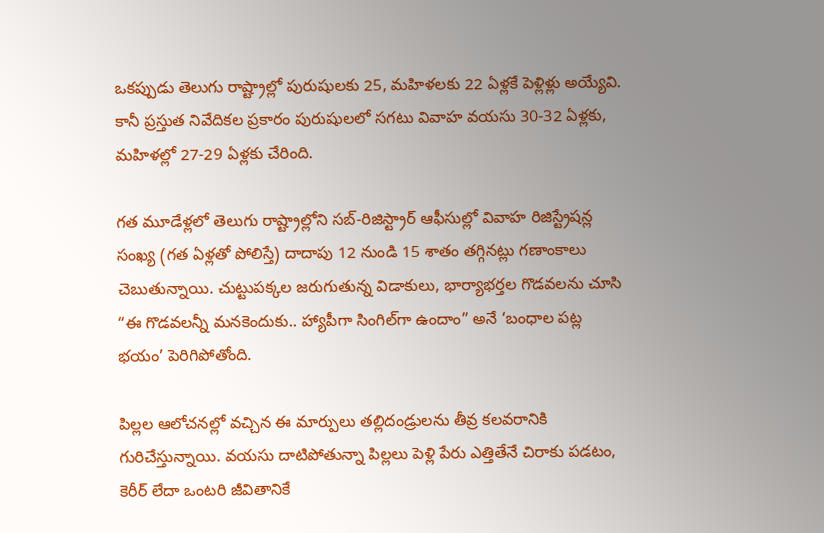ఒకప్పుడు తెలుగు రాష్ట్రాల్లో పురుషులకు 25, మహిళలకు 22 ఏళ్లకే పెళ్లిళ్లు అయ్యేవి. కానీ ప్రస్తుత నివేదికల ప్రకారం పురుషులలో సగటు వివాహ వయసు 30-32 ఏళ్లకు, మహిళల్లో 27-29 ఏళ్లకు చేరింది.

గత మూడేళ్లలో తెలుగు రాష్ట్రాల్లోని సబ్-రిజిస్ట్రార్ ఆఫీసుల్లో వివాహ రిజిస్ట్రేషన్ల సంఖ్య (గత ఏళ్లతో పోలిస్తే) దాదాపు 12 నుండి 15 శాతం తగ్గినట్లు గణాంకాలు చెబుతున్నాయి. చుట్టుపక్కల జరుగుతున్న విడాకులు, భార్యాభర్తల గొడవలను చూసి “ఈ గొడవలన్నీ మనకెందుకు.. హ్యాపీగా సింగిల్‌గా ఉందాం” అనే ‘బంధాల పట్ల భయం’ పెరిగిపోతోంది.

పిల్లల ఆలోచనల్లో వచ్చిన ఈ మార్పులు తల్లిదండ్రులను తీవ్ర కలవరానికి గురిచేస్తున్నాయి. వయసు దాటిపోతున్నా పిల్లలు పెళ్లి పేరు ఎత్తితేనే చిరాకు పడటం, కెరీర్ లేదా ఒంటరి జీవితానికే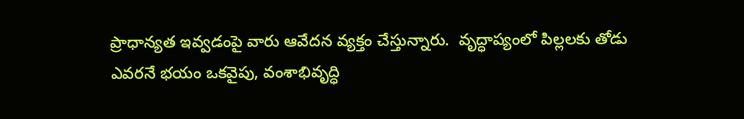ప్రాధాన్యత ఇవ్వడంపై వారు ఆవేదన వ్యక్తం చేస్తున్నారు.  వృద్ధాప్యంలో పిల్లలకు తోడు ఎవరనే భయం ఒకవైపు, వంశాభివృద్ధి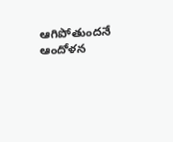ఆగిపోతుందనే ఆందోళన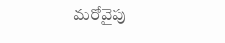మరోవైపు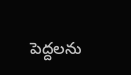పెద్దలను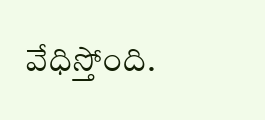వేధిస్తోంది.